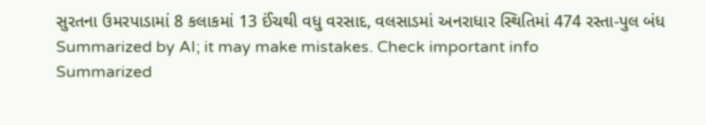સુરતના ઉમરપાડામાં 8 કલાકમાં 13 ઈંચથી વધુ વરસાદ, વલસાડમાં અનરાધાર સ્થિતિમાં 474 રસ્તા-પુલ બંધ
Summarized by AI; it may make mistakes. Check important info
Summarized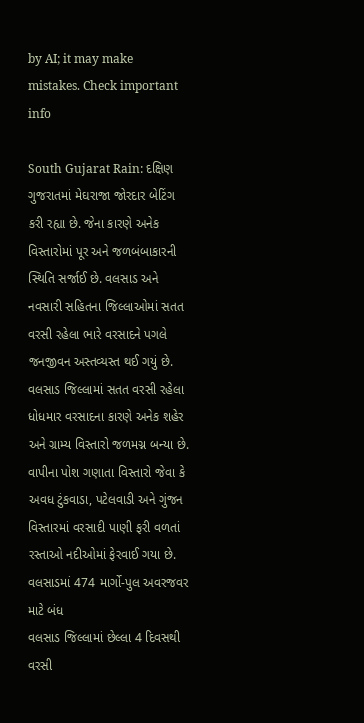by AI; it may make mistakes. Check important info

South Gujarat Rain: દક્ષિણ ગુજરાતમાં મેઘરાજા જોરદાર બેટિંગ કરી રહ્યા છે. જેના કારણે અનેક વિસ્તારોમાં પૂર અને જળબંબાકારની સ્થિતિ સર્જાઈ છે. વલસાડ અને નવસારી સહિતના જિલ્લાઓમાં સતત વરસી રહેલા ભારે વરસાદને પગલે જનજીવન અસ્તવ્યસ્ત થઈ ગયું છે. વલસાડ જિલ્લામાં સતત વરસી રહેલા ધોધમાર વરસાદના કારણે અનેક શહેર અને ગ્રામ્ય વિસ્તારો જળમગ્ન બન્યા છે. વાપીના પોશ ગણાતા વિસ્તારો જેવા કે અવધ ટુંકવાડા, પટેલવાડી અને ગુંજન વિસ્તારમાં વરસાદી પાણી ફરી વળતાં રસ્તાઓ નદીઓમાં ફેરવાઈ ગયા છે.
વલસાડમાં 474 માર્ગો-પુલ અવરજવર માટે બંધ
વલસાડ જિલ્લામાં છેલ્લા 4 દિવસથી વરસી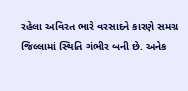રહેલા અવિરત ભારે વરસાદને કારણે સમગ્ર જિલ્લામાં સ્થિતિ ગંભીર બની છે. અનેક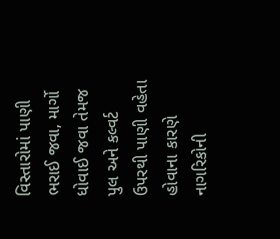વિસ્તારોમાં પાણી ભરાઈ જવા, માર્ગો ધોવાઈ જવા તેમજ પુલ અને કલ્વર્ટ ઉપરથી પાણી વહેતા હોવાના કારણે નાગરિકોની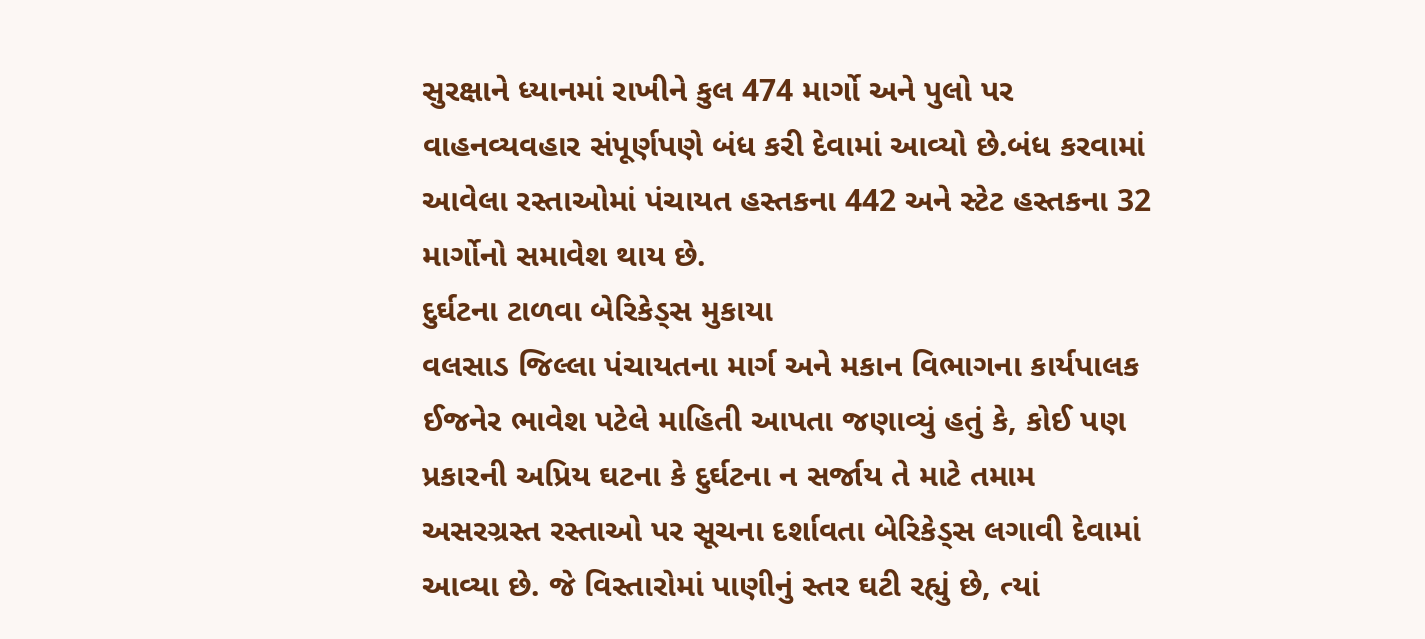સુરક્ષાને ધ્યાનમાં રાખીને કુલ 474 માર્ગો અને પુલો પર વાહનવ્યવહાર સંપૂર્ણપણે બંધ કરી દેવામાં આવ્યો છે.બંધ કરવામાં આવેલા રસ્તાઓમાં પંચાયત હસ્તકના 442 અને સ્ટેટ હસ્તકના 32 માર્ગોનો સમાવેશ થાય છે.
દુર્ઘટના ટાળવા બેરિકેડ્સ મુકાયા
વલસાડ જિલ્લા પંચાયતના માર્ગ અને મકાન વિભાગના કાર્યપાલક ઈજનેર ભાવેશ પટેલે માહિતી આપતા જણાવ્યું હતું કે, કોઈ પણ પ્રકારની અપ્રિય ઘટના કે દુર્ઘટના ન સર્જાય તે માટે તમામ અસરગ્રસ્ત રસ્તાઓ પર સૂચના દર્શાવતા બેરિકેડ્સ લગાવી દેવામાં આવ્યા છે. જે વિસ્તારોમાં પાણીનું સ્તર ઘટી રહ્યું છે, ત્યાં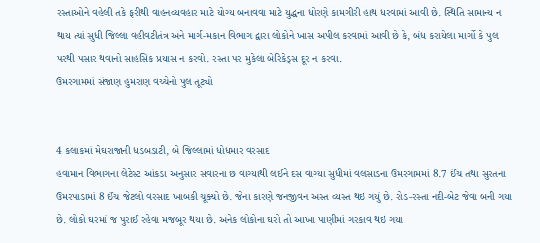રસ્તાઓને વહેલી તકે ફરીથી વાહનવ્યવહાર માટે યોગ્ય બનાવવા માટે યુદ્ધના ધોરણે કામગીરી હાથ ધરવામાં આવી છે. સ્થિતિ સામાન્ય ન થાય ત્યાં સુધી જિલ્લા વહીવટીતંત્ર અને માર્ગ-મકાન વિભાગ દ્વારા લોકોને ખાસ અપીલ કરવામાં આવી છે કે, બંધ કરાયેલા માર્ગો કે પુલ પરથી પસાર થવાનો સાહસિક પ્રયાસ ન કરવો. રસ્તા પર મુકેલા બેરિકેડ્સ દૂર ન કરવા.
ઉમરગામમાં સંજાણ હુમરાણ વચ્ચેનો પુલ તૂટ્યો


4 કલાકમાં મેઘરાજાની ધડબડાટી, બે જિલ્લામાં ધોધમાર વરસાદ
હવામાન વિભાગના લેટેસ્ટ આંકડા અનુસાર સવારના છ વાગ્યાથી લઈને દસ વાગ્યા સુધીમાં વલસાડના ઉમરગામમાં 8.7 ઈંચ તથા સુરતના ઉમરપાડામાં 8 ઈંચ જેટલો વરસાદ ખાબકી ચૂક્યો છે. જેના કારણે જનજીવન અસ્ત વ્યસ્ત થઇ ગયું છે. રોડ-રસ્તા નદી-બેટ જેવા બની ગયા છે. લોકો ઘરમાં જ પુરાઈ રહેવા મજબૂર થયા છે. અનેક લોકોના ઘરો તો આખા પાણીમાં ગરકાવ થઇ ગયા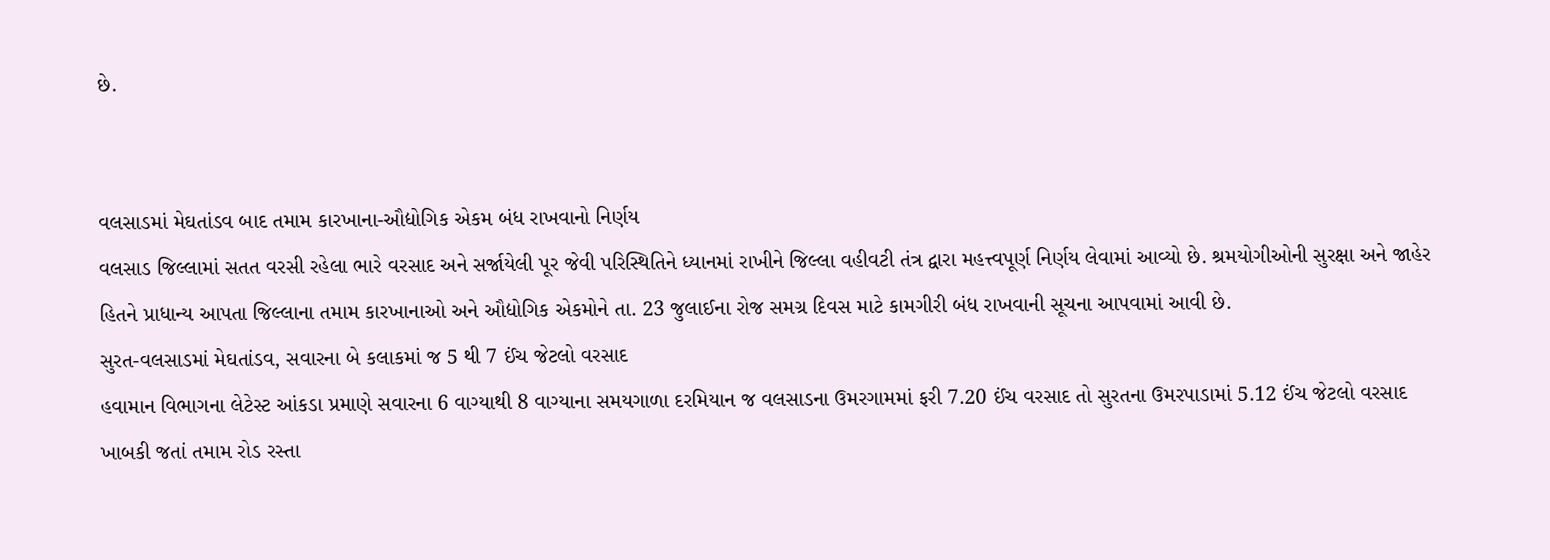છે.


વલસાડમાં મેઘતાંડવ બાદ તમામ કારખાના-ઔદ્યોગિક એકમ બંધ રાખવાનો નિર્ણય
વલસાડ જિલ્લામાં સતત વરસી રહેલા ભારે વરસાદ અને સર્જાયેલી પૂર જેવી પરિસ્થિતિને ધ્યાનમાં રાખીને જિલ્લા વહીવટી તંત્ર દ્વારા મહત્ત્વપૂર્ણ નિર્ણય લેવામાં આવ્યો છે. શ્રમયોગીઓની સુરક્ષા અને જાહેર હિતને પ્રાધાન્ય આપતા જિલ્લાના તમામ કારખાનાઓ અને ઔદ્યોગિક એકમોને તા. 23 જુલાઈના રોજ સમગ્ર દિવસ માટે કામગીરી બંધ રાખવાની સૂચના આપવામાં આવી છે.
સુરત-વલસાડમાં મેઘતાંડવ, સવારના બે કલાકમાં જ 5 થી 7 ઈંચ જેટલો વરસાદ
હવામાન વિભાગના લેટેસ્ટ આંકડા પ્રમાણે સવારના 6 વાગ્યાથી 8 વાગ્યાના સમયગાળા દરમિયાન જ વલસાડના ઉમરગામમાં ફરી 7.20 ઈંચ વરસાદ તો સુરતના ઉમરપાડામાં 5.12 ઈંચ જેટલો વરસાદ ખાબકી જતાં તમામ રોડ રસ્તા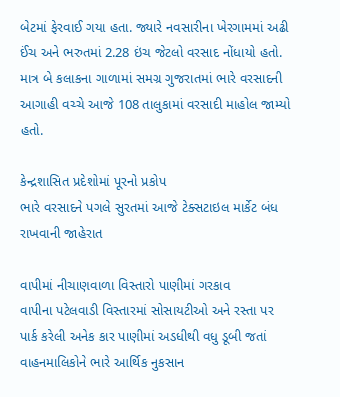બેટમાં ફેરવાઈ ગયા હતા. જ્યારે નવસારીના ખેરગામમાં અઢી ઈંચ અને ભરુતમાં 2.28 ઇંચ જેટલો વરસાદ નોંધાયો હતો. માત્ર બે કલાકના ગાળામાં સમગ્ર ગુજરાતમાં ભારે વરસાદની આગાહી વચ્ચે આજે 108 તાલુકામાં વરસાદી માહોલ જામ્યો હતો.

કેન્દ્રશાસિત પ્રદેશોમાં પૂરનો પ્રકોપ
ભારે વરસાદને પગલે સુરતમાં આજે ટેક્સટાઇલ માર્કેટ બંધ રાખવાની જાહેરાત

વાપીમાં નીચાણવાળા વિસ્તારો પાણીમાં ગરકાવ
વાપીના પટેલવાડી વિસ્તારમાં સોસાયટીઓ અને રસ્તા પર પાર્ક કરેલી અનેક કાર પાણીમાં અડધીથી વધુ ડૂબી જતાં વાહનમાલિકોને ભારે આર્થિક નુકસાન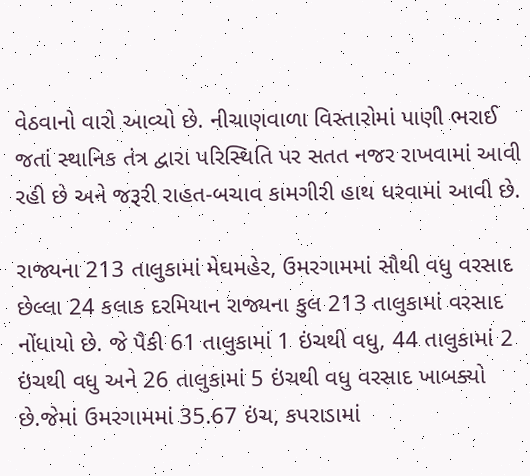વેઠવાનો વારો આવ્યો છે. નીચાણવાળા વિસ્તારોમાં પાણી ભરાઈ જતાં સ્થાનિક તંત્ર દ્વારા પરિસ્થિતિ પર સતત નજર રાખવામાં આવી રહી છે અને જરૂરી રાહત-બચાવ કામગીરી હાથ ધરવામાં આવી છે.

રાજ્યના 213 તાલુકામાં મેઘમહેર, ઉમરગામમાં સૌથી વધુ વરસાદ
છેલ્લા 24 કલાક દરમિયાન રાજ્યના કુલ 213 તાલુકામાં વરસાદ નોંધાયો છે. જે પૈકી 61 તાલુકામાં 1 ઇંચથી વધુ, 44 તાલુકામાં 2 ઇંચથી વધુ અને 26 તાલુકામાં 5 ઇંચથી વધુ વરસાદ ખાબક્યો છે.જેમાં ઉમરગામમાં 35.67 ઇંચ, કપરાડામાં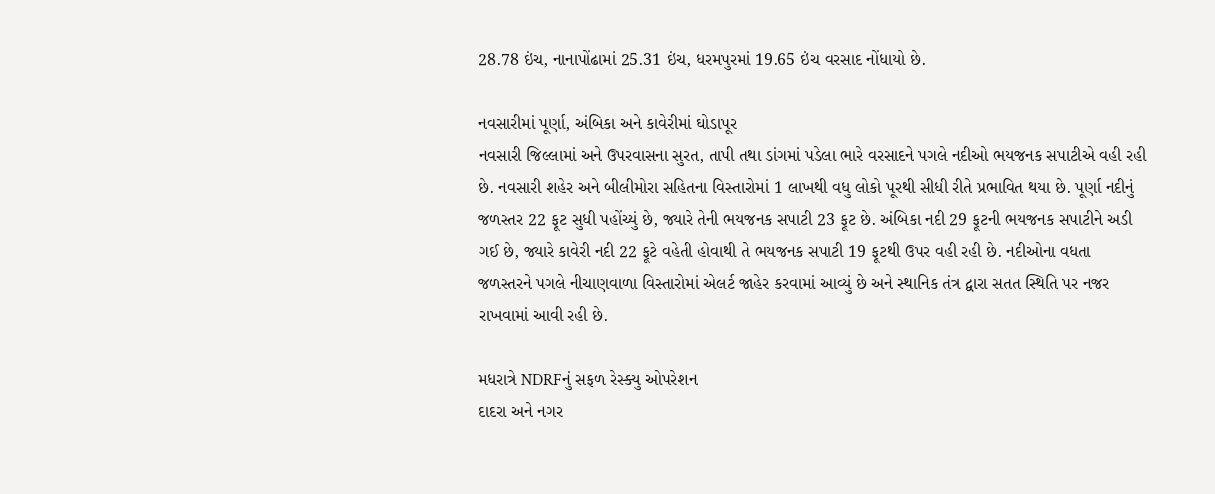28.78 ઇંચ, નાનાપોંઢામાં 25.31 ઇંચ, ધરમપુરમાં 19.65 ઇંચ વરસાદ નોંધાયો છે.

નવસારીમાં પૂર્ણા, અંબિકા અને કાવેરીમાં ઘોડાપૂર
નવસારી જિલ્લામાં અને ઉપરવાસના સુરત, તાપી તથા ડાંગમાં પડેલા ભારે વરસાદને પગલે નદીઓ ભયજનક સપાટીએ વહી રહી છે. નવસારી શહેર અને બીલીમોરા સહિતના વિસ્તારોમાં 1 લાખથી વધુ લોકો પૂરથી સીધી રીતે પ્રભાવિત થયા છે. પૂર્ણા નદીનું જળસ્તર 22 ફૂટ સુધી પહોંચ્યું છે, જ્યારે તેની ભયજનક સપાટી 23 ફૂટ છે. અંબિકા નદી 29 ફૂટની ભયજનક સપાટીને અડી ગઈ છે, જ્યારે કાવેરી નદી 22 ફૂટે વહેતી હોવાથી તે ભયજનક સપાટી 19 ફૂટથી ઉપર વહી રહી છે. નદીઓના વધતા જળસ્તરને પગલે નીચાણવાળા વિસ્તારોમાં એલર્ટ જાહેર કરવામાં આવ્યું છે અને સ્થાનિક તંત્ર દ્વારા સતત સ્થિતિ પર નજર રાખવામાં આવી રહી છે.

મધરાત્રે NDRFનું સફળ રેસ્ક્યુ ઓપરેશન
દાદરા અને નગર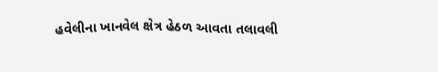હવેલીના ખાનવેલ ક્ષેત્ર હેઠળ આવતા તલાવલી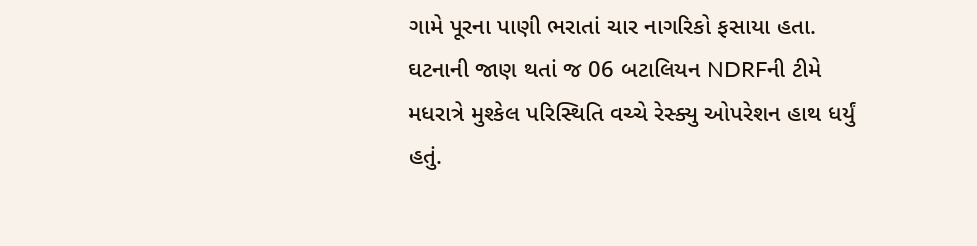ગામે પૂરના પાણી ભરાતાં ચાર નાગરિકો ફસાયા હતા. ઘટનાની જાણ થતાં જ 06 બટાલિયન NDRFની ટીમે મધરાત્રે મુશ્કેલ પરિસ્થિતિ વચ્ચે રેસ્ક્યુ ઓપરેશન હાથ ધર્યું હતું.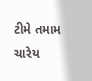ટીમે તમામ ચારેય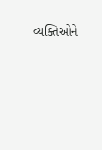વ્યક્તિઓને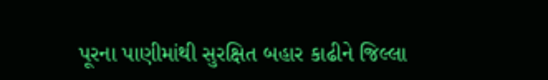પૂરના પાણીમાંથી સુરક્ષિત બહાર કાઢીને જિલ્લા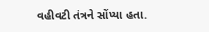વહીવટી તંત્રને સોંપ્યા હતા.